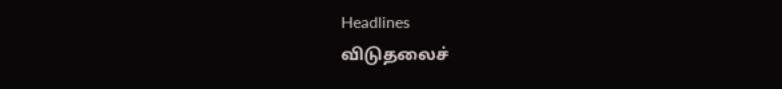Headlines
விடுதலைச்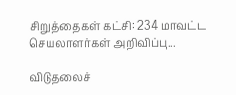சிறுத்தைகள் கட்சி: 234 மாவட்ட செயலாளர்கள் அறிவிப்பு...

விடுதலைச்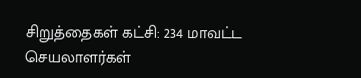சிறுத்தைகள் கட்சி: 234 மாவட்ட செயலாளர்கள்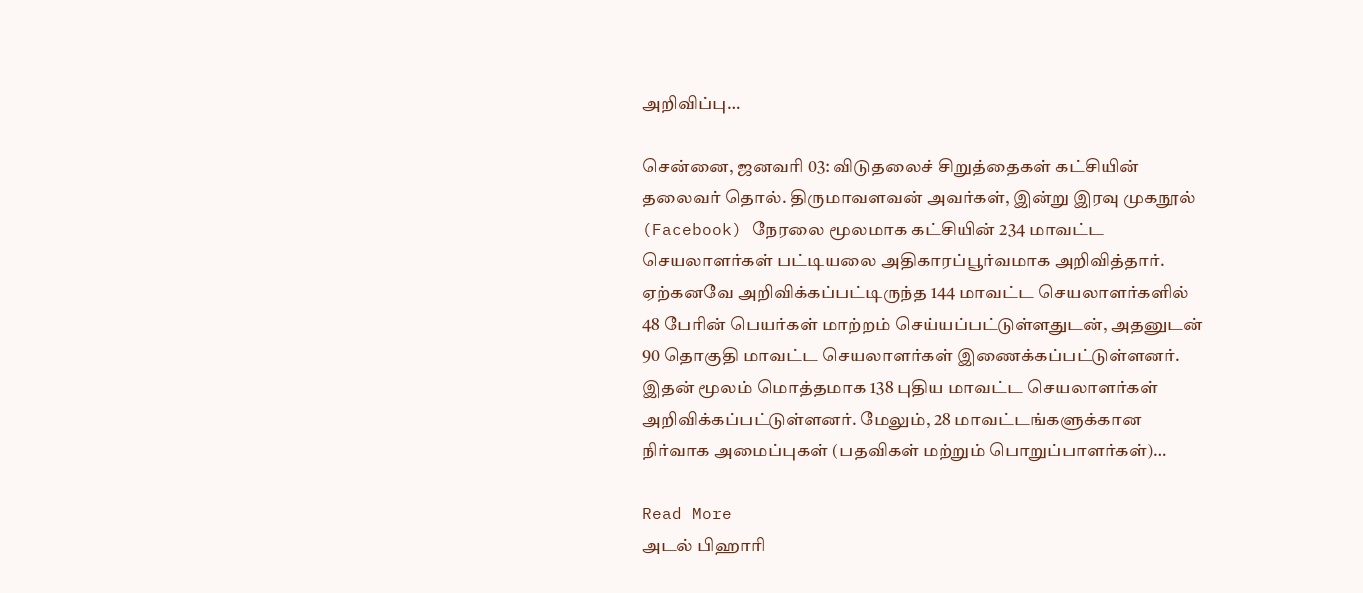அறிவிப்பு…

சென்னை, ஜனவரி 03: விடுதலைச் சிறுத்தைகள் கட்சியின் தலைவர் தொல். திருமாவளவன் அவர்கள், இன்று இரவு முகநூல் (Facebook) நேரலை மூலமாக கட்சியின் 234 மாவட்ட செயலாளர்கள் பட்டியலை அதிகாரப்பூர்வமாக அறிவித்தார். ஏற்கனவே அறிவிக்கப்பட்டிருந்த 144 மாவட்ட செயலாளர்களில் 48 பேரின் பெயர்கள் மாற்றம் செய்யப்பட்டுள்ளதுடன், அதனுடன் 90 தொகுதி மாவட்ட செயலாளர்கள் இணைக்கப்பட்டுள்ளனர். இதன் மூலம் மொத்தமாக 138 புதிய மாவட்ட செயலாளர்கள் அறிவிக்கப்பட்டுள்ளனர். மேலும், 28 மாவட்டங்களுக்கான நிர்வாக அமைப்புகள் (பதவிகள் மற்றும் பொறுப்பாளர்கள்)…

Read More
அடல் பிஹாரி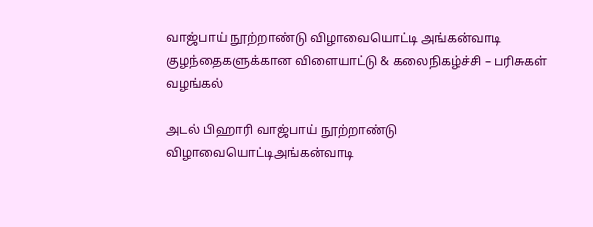வாஜ்பாய் நூற்றாண்டு விழாவையொட்டி அங்கன்வாடி குழந்தைகளுக்கான விளையாட்டு & கலைநிகழ்ச்சி – பரிசுகள் வழங்கல்

அடல் பிஹாரி வாஜ்பாய் நூற்றாண்டு விழாவையொட்டிஅங்கன்வாடி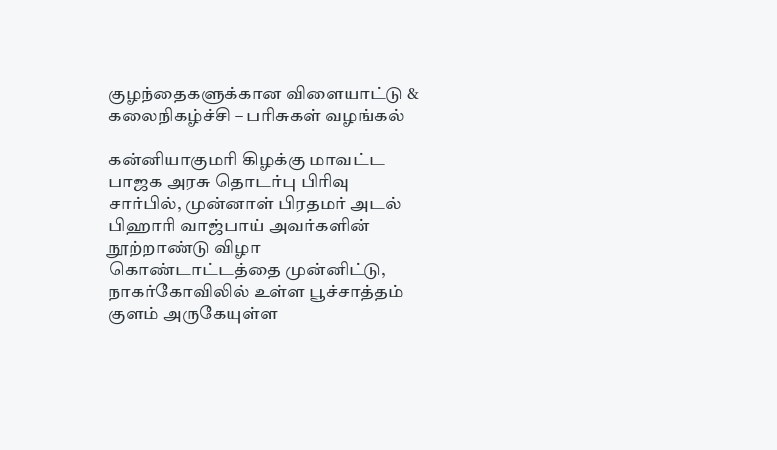குழந்தைகளுக்கான விளையாட்டு & கலைநிகழ்ச்சி – பரிசுகள் வழங்கல்

கன்னியாகுமரி கிழக்கு மாவட்ட பாஜக அரசு தொடர்பு பிரிவு சார்பில், முன்னாள் பிரதமர் அடல் பிஹாரி வாஜ்பாய் அவர்களின் நூற்றாண்டு விழா கொண்டாட்டத்தை முன்னிட்டு, நாகர்கோவிலில் உள்ள பூச்சாத்தம் குளம் அருகேயுள்ள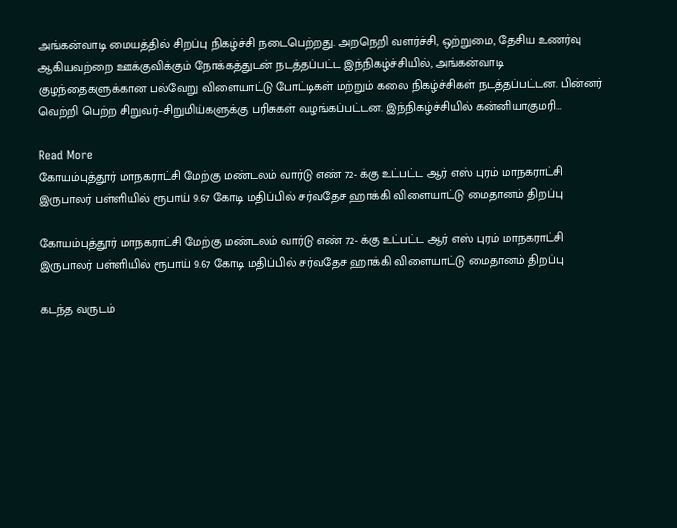அங்கன்வாடி மையத்தில் சிறப்பு நிகழ்ச்சி நடைபெற்றது. அறநெறி வளர்ச்சி, ஒற்றுமை, தேசிய உணர்வு ஆகியவற்றை ஊக்குவிக்கும் நோக்கத்துடன் நடத்தப்பட்ட இந்நிகழ்ச்சியில், அங்கன்வாடி குழந்தைகளுக்கான பல்வேறு விளையாட்டு போட்டிகள் மற்றும் கலை நிகழ்ச்சிகள் நடத்தப்பட்டன. பின்னர் வெற்றி பெற்ற சிறுவர்–சிறுமிய்களுக்கு பரிசுகள் வழங்கப்பட்டன. இந்நிகழ்ச்சியில் கன்னியாகுமரி…

Read More
கோயம்புத்தூர் மாநகராட்சி மேற்கு மண்டலம் வார்டு எண் 72- க்கு உட்பட்ட ஆர் எஸ் புரம் மாநகராட்சி இருபாலர் பள்ளியில் ரூபாய் 9.67 கோடி மதிப்பில் சர்வதேச ஹாக்கி விளையாட்டு மைதானம் திறப்பு

கோயம்புத்தூர் மாநகராட்சி மேற்கு மண்டலம் வார்டு எண் 72- க்கு உட்பட்ட ஆர் எஸ் புரம் மாநகராட்சி இருபாலர் பள்ளியில் ரூபாய் 9.67 கோடி மதிப்பில் சர்வதேச ஹாக்கி விளையாட்டு மைதானம் திறப்பு

கடந்த வருடம்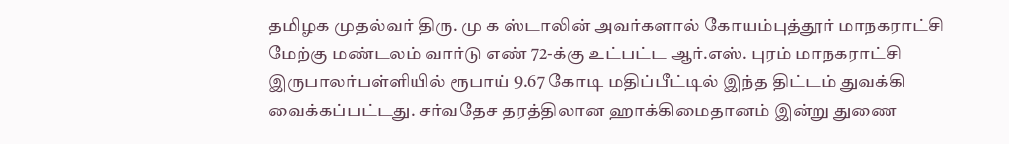தமிழக முதல்வர் திரு. மு க ஸ்டாலின் அவர்களால் கோயம்புத்தூர் மாநகராட்சி மேற்கு மண்டலம் வார்டு எண் 72-க்கு உட்பட்ட ஆர்.எஸ். புரம் மாநகராட்சி இருபாலர்பள்ளியில் ரூபாய் 9.67 கோடி மதிப்பீட்டில் இந்த திட்டம் துவக்கி வைக்கப்பட்டது. சர்வதேச தரத்திலான ஹாக்கிமைதானம் இன்று துணை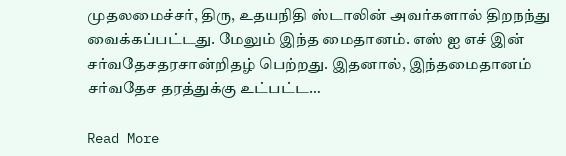முதலமைச்சர், திரு, உதயநிதி ஸ்டாலின் அவர்களால் திறநந்து வைக்கப்பட்டது. மேலும் இந்த மைதானம். எஸ் ஐ எச் இன் சர்வதேசதரசான்றிதழ் பெற்றது. இதனால், இந்தமைதானம் சர்வதேச தரத்துக்கு உட்பட்ட…

Read More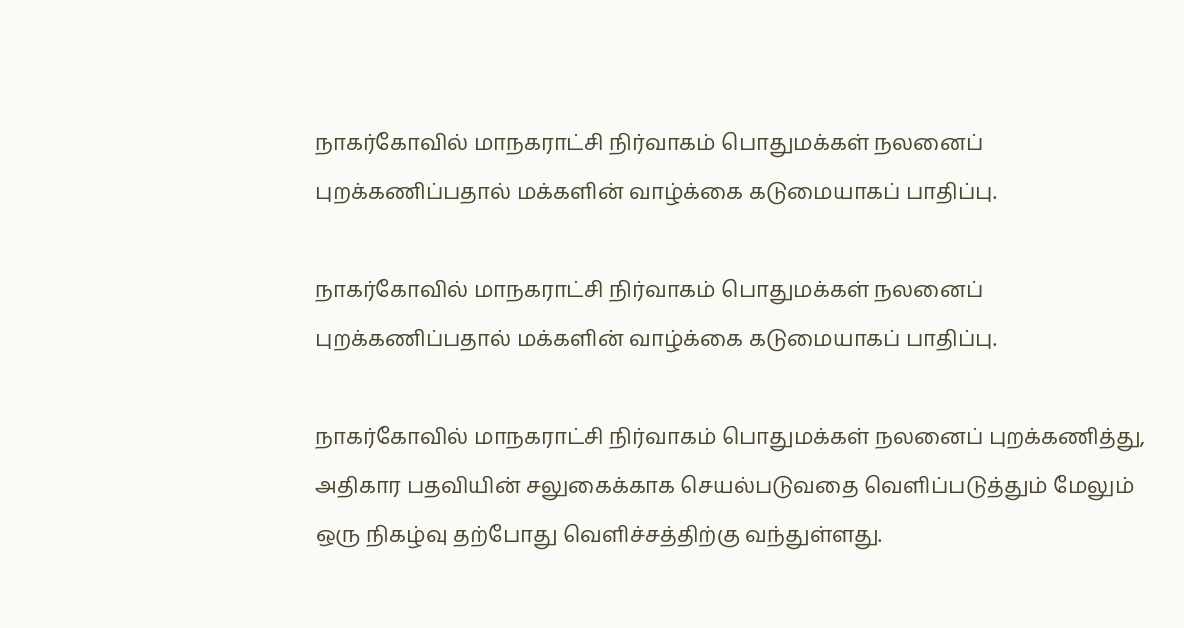நாகர்கோவில் மாநகராட்சி நிர்வாகம் பொதுமக்கள் நலனைப் புறக்கணிப்பதால் மக்களின் வாழ்க்கை கடுமையாகப் பாதிப்பு.

நாகர்கோவில் மாநகராட்சி நிர்வாகம் பொதுமக்கள் நலனைப் புறக்கணிப்பதால் மக்களின் வாழ்க்கை கடுமையாகப் பாதிப்பு.

நாகர்கோவில் மாநகராட்சி நிர்வாகம் பொதுமக்கள் நலனைப் புறக்கணித்து, அதிகார பதவியின் சலுகைக்காக செயல்படுவதை வெளிப்படுத்தும் மேலும் ஒரு நிகழ்வு தற்போது வெளிச்சத்திற்கு வந்துள்ளது.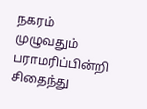நகரம் முழுவதும் பராமரிப்பின்றி சிதைந்து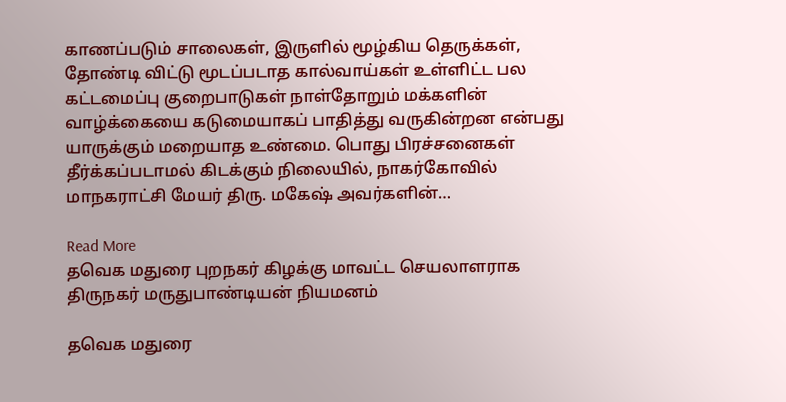காணப்படும் சாலைகள், இருளில் மூழ்கிய தெருக்கள், தோண்டி விட்டு மூடப்படாத கால்வாய்கள் உள்ளிட்ட பல கட்டமைப்பு குறைபாடுகள் நாள்தோறும் மக்களின் வாழ்க்கையை கடுமையாகப் பாதித்து வருகின்றன என்பது யாருக்கும் மறையாத உண்மை. பொது பிரச்சனைகள் தீர்க்கப்படாமல் கிடக்கும் நிலையில், நாகர்கோவில் மாநகராட்சி மேயர் திரு. மகேஷ் அவர்களின்…

Read More
தவெக மதுரை புறநகர் கிழக்கு மாவட்ட செயலாளராக திருநகர் மருதுபாண்டியன் நியமனம்

தவெக மதுரை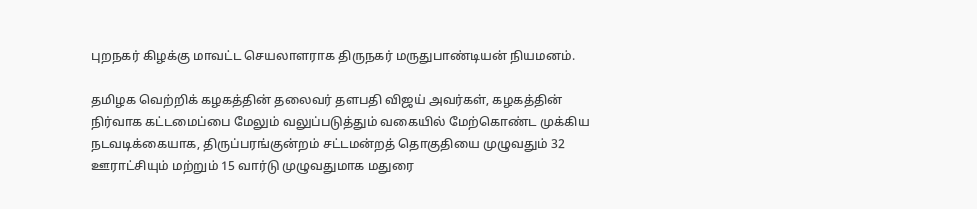புறநகர் கிழக்கு மாவட்ட செயலாளராக திருநகர் மருதுபாண்டியன் நியமனம்.

தமிழக வெற்றிக் கழகத்தின் தலைவர் தளபதி விஜய் அவர்கள், கழகத்தின் நிர்வாக கட்டமைப்பை மேலும் வலுப்படுத்தும் வகையில் மேற்கொண்ட முக்கிய நடவடிக்கையாக, திருப்பரங்குன்றம் சட்டமன்றத் தொகுதியை முழுவதும் 32 ஊராட்சியும் மற்றும் 15 வார்டு முழுவதுமாக மதுரை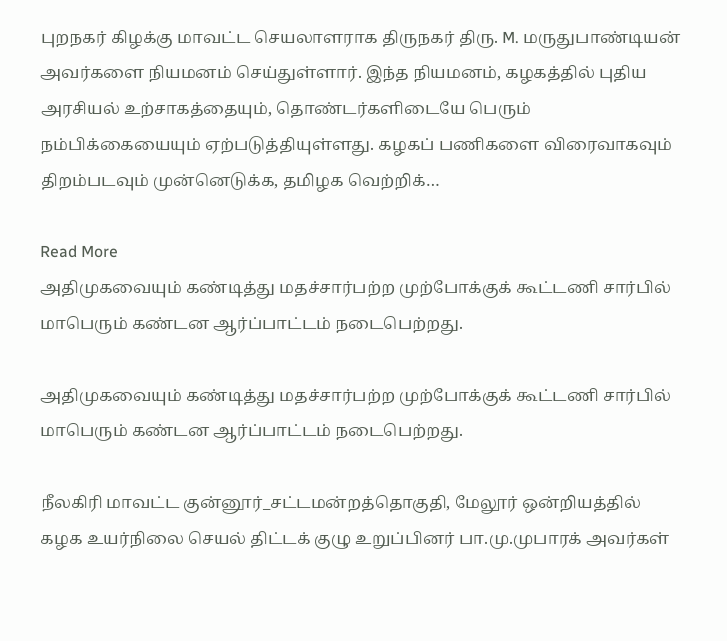புறநகர் கிழக்கு மாவட்ட செயலாளராக திருநகர் திரு. M. மருதுபாண்டியன் அவர்களை நியமனம் செய்துள்ளார். இந்த நியமனம், கழகத்தில் புதிய அரசியல் உற்சாகத்தையும், தொண்டர்களிடையே பெரும் நம்பிக்கையையும் ஏற்படுத்தியுள்ளது. கழகப் பணிகளை விரைவாகவும் திறம்படவும் முன்னெடுக்க, தமிழக வெற்றிக்…

Read More
அதிமுகவையும் கண்டித்து மதச்சார்பற்ற முற்போக்குக் கூட்டணி சார்பில் மாபெரும் கண்டன ஆர்ப்பாட்டம் நடைபெற்றது.

அதிமுகவையும் கண்டித்து மதச்சார்பற்ற முற்போக்குக் கூட்டணி சார்பில் மாபெரும் கண்டன ஆர்ப்பாட்டம் நடைபெற்றது.

நீலகிரி மாவட்ட குன்னூர்_சட்டமன்றத்தொகுதி, மேலூர் ஒன்றியத்தில் கழக உயர்நிலை செயல் திட்டக் குழு உறுப்பினர் பா.மு.முபாரக் அவர்கள்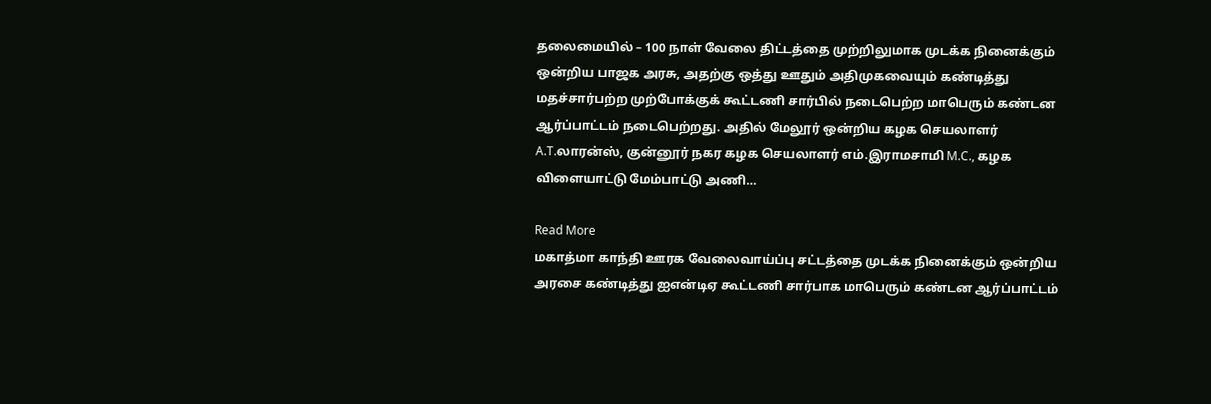தலைமையில் – 100 நாள் வேலை திட்டத்தை முற்றிலுமாக முடக்க நினைக்கும் ஒன்றிய பாஜக அரசு, அதற்கு ஒத்து ஊதும் அதிமுகவையும் கண்டித்து மதச்சார்பற்ற முற்போக்குக் கூட்டணி சார்பில் நடைபெற்ற மாபெரும் கண்டன ஆர்ப்பாட்டம் நடைபெற்றது. அதில் மேலூர் ஒன்றிய கழக செயலாளர் A.T.லாரன்ஸ், குன்னூர் நகர கழக செயலாளர் எம்.இராமசாமி M.C., கழக விளையாட்டு மேம்பாட்டு அணி…

Read More
மகாத்மா காந்தி ஊரக வேலைவாய்ப்பு சட்டத்தை முடக்க நினைக்கும் ஒன்றிய அரசை கண்டித்து ஐஎன்டிஏ கூட்டணி சார்பாக மாபெரும் கண்டன ஆர்ப்பாட்டம்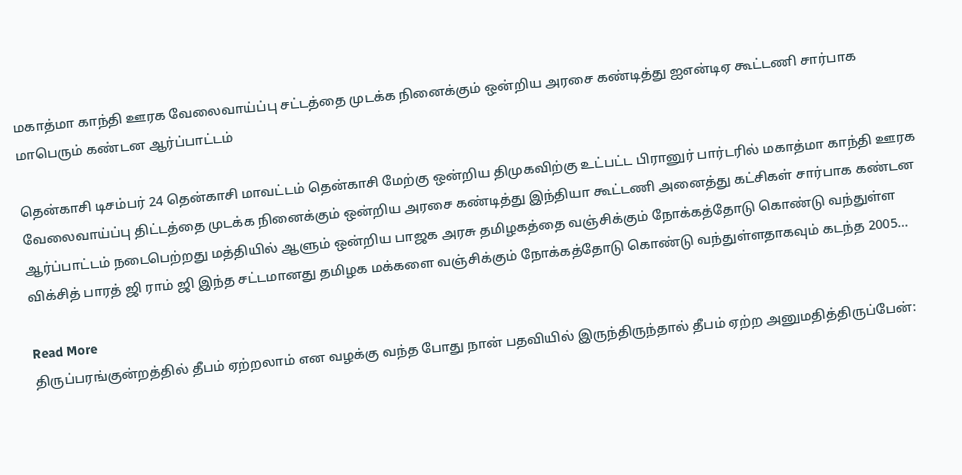மகாத்மா காந்தி ஊரக வேலைவாய்ப்பு சட்டத்தை முடக்க நினைக்கும் ஒன்றிய அரசை கண்டித்து ஐஎன்டிஏ கூட்டணி சார்பாக மாபெரும் கண்டன ஆர்ப்பாட்டம்

தென்காசி டிசம்பர் 24 தென்காசி மாவட்டம் தென்காசி மேற்கு ஒன்றிய திமுகவிற்கு உட்பட்ட பிரானுர் பார்டரில் மகாத்மா காந்தி ஊரக வேலைவாய்ப்பு திட்டத்தை முடக்க நினைக்கும் ஒன்றிய அரசை கண்டித்து இந்தியா கூட்டணி அனைத்து கட்சிகள் சார்பாக கண்டன ஆர்ப்பாட்டம் நடைபெற்றது மத்தியில் ஆளும் ஒன்றிய பாஜக அரசு தமிழகத்தை வஞ்சிக்கும் நோக்கத்தோடு கொண்டு வந்துள்ள விக்சித் பாரத் ஜி ராம் ஜி இந்த சட்டமானது தமிழக மக்களை வஞ்சிக்கும் நோக்கத்தோடு கொண்டு வந்துள்ளதாகவும் கடந்த 2005…

Read More
திருப்பரங்குன்றத்தில் தீபம் ஏற்றலாம் என வழக்கு வந்த போது நான் பதவியில் இருந்திருந்தால் தீபம் ஏற்ற அனுமதித்திருப்பேன்: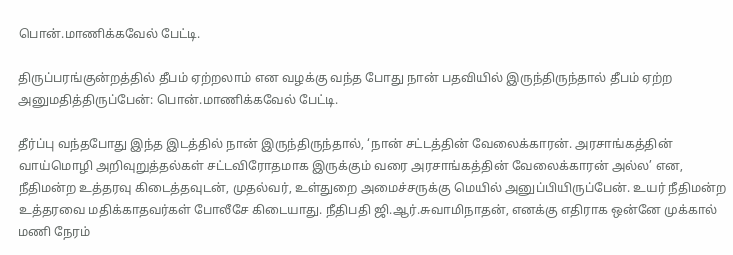பொன்.மாணிக்கவேல் பேட்டி.

திருப்பரங்குன்றத்தில் தீபம் ஏற்றலாம் என வழக்கு வந்த போது நான் பதவியில் இருந்திருந்தால் தீபம் ஏற்ற அனுமதித்திருப்பேன்: பொன்.மாணிக்கவேல் பேட்டி.

தீர்ப்பு வந்தபோது இந்த இடத்தில் நான் இருந்திருந்தால், ‘நான் சட்டத்தின் வேலைக்காரன். அரசாங்கத்தின் வாய்மொழி அறிவுறுத்தல்கள் சட்டவிரோதமாக இருக்கும் வரை அரசாங்கத்தின் வேலைக்காரன் அல்ல’ என, நீதிமன்ற உத்தரவு கிடைத்தவுடன், முதல்வர், உள்துறை அமைச்சருக்கு மெயில் அனுப்பியிருப்பேன். உயர் நீதிமன்ற உத்தரவை மதிக்காதவர்கள் போலீசே கிடையாது. நீதிபதி ஜி.ஆர்.சுவாமிநாதன், எனக்கு எதிராக ஒன்னே முக்கால் மணி நேரம்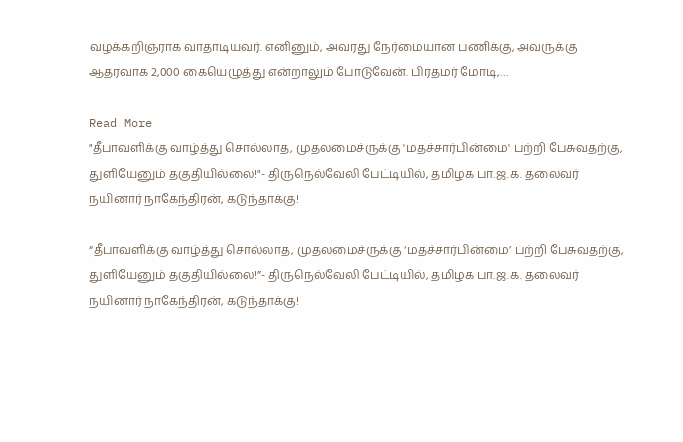வழக்கறிஞராக வாதாடியவர். எனினும், அவரது நேர்மையான பணிக்கு, அவருக்கு ஆதரவாக 2,000 கையெழுத்து என்றாலும் போடுவேன். பிரதமர் மோடி,…

Read More
"தீபாவளிக்கு வாழ்த்து சொல்லாத, முதலமைச்ருக்கு 'மதச்சார்பின்மை' பற்றி பேசுவதற்கு, துளியேனும் தகுதியில்லை!"- திருநெல்வேலி பேட்டியில், தமிழக பா.ஜ.க. தலைவர் நயினார் நாகேந்திரன், கடுந்தாக்கு!

“தீபாவளிக்கு வாழ்த்து சொல்லாத, முதலமைச்ருக்கு ‘மதச்சார்பின்மை’ பற்றி பேசுவதற்கு, துளியேனும் தகுதியில்லை!”- திருநெல்வேலி பேட்டியில், தமிழக பா.ஜ.க. தலைவர் நயினார் நாகேந்திரன், கடுந்தாக்கு!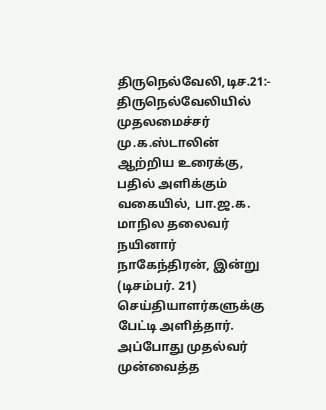திருநெல்வேலி,டிச.21:- திருநெல்வேலியில் முதலமைச்சர் மு.க.ஸ்டாலின் ஆற்றிய உரைக்கு, பதில் அளிக்கும் வகையில், பா.ஜ.க. மாநில தலைவர் நயினார் நாகேந்திரன், இன்று (டிசம்பர். 21) செய்தியாளர்களுக்கு பேட்டி அளித்தார். அப்போது முதல்வர் முன்வைத்த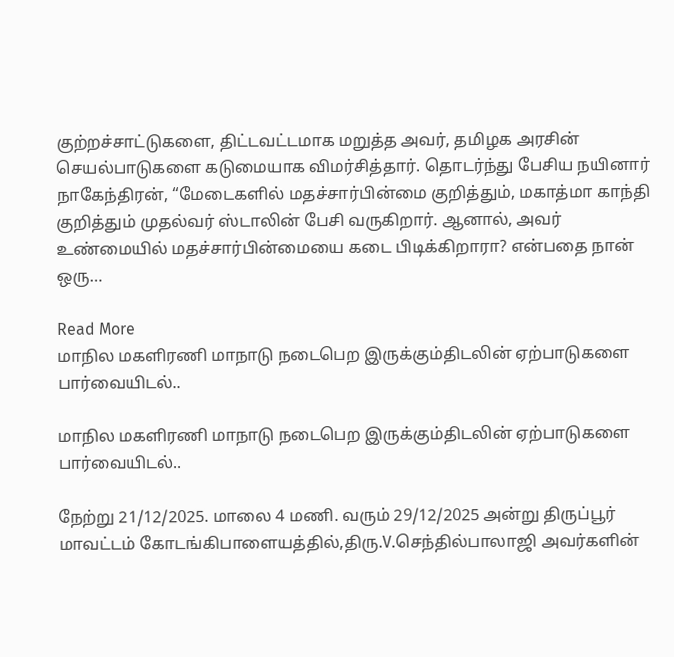குற்றச்சாட்டுகளை, திட்டவட்டமாக மறுத்த அவர், தமிழக அரசின் செயல்பாடுகளை கடுமையாக விமர்சித்தார். தொடர்ந்து பேசிய நயினார் நாகேந்திரன், “மேடைகளில் மதச்சார்பின்மை குறித்தும், மகாத்மா காந்தி குறித்தும் முதல்வர் ஸ்டாலின் பேசி வருகிறார். ஆனால், அவர் உண்மையில் மதச்சார்பின்மையை கடை பிடிக்கிறாரா? என்பதை நான் ஒரு…

Read More
மாநில மகளிரணி மாநாடு நடைபெற இருக்கும்திடலின் ஏற்பாடுகளை பார்வையிடல்..

மாநில மகளிரணி மாநாடு நடைபெற இருக்கும்திடலின் ஏற்பாடுகளை பார்வையிடல்..

நேற்று 21/12/2025. மாலை 4 மணி. வரும் 29/12/2025 அன்று திருப்பூர் மாவட்டம் கோடங்கிபாளையத்தில்,திரு.V.செந்தில்பாலாஜி அவர்களின்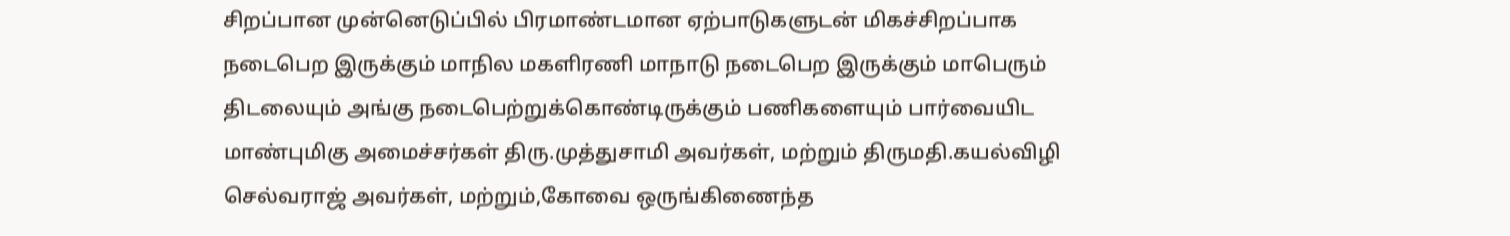சிறப்பான முன்னெடுப்பில் பிரமாண்டமான ஏற்பாடுகளுடன் மிகச்சிறப்பாக நடைபெற இருக்கும் மாநில மகளிரணி மாநாடு நடைபெற இருக்கும் மாபெரும் திடலையும் அங்கு நடைபெற்றுக்கொண்டிருக்கும் பணிகளையும் பார்வையிட மாண்புமிகு அமைச்சர்கள் திரு.முத்துசாமி அவர்கள், மற்றும் திருமதி.கயல்விழி செல்வராஜ் அவர்கள், மற்றும்,கோவை ஒருங்கிணைந்த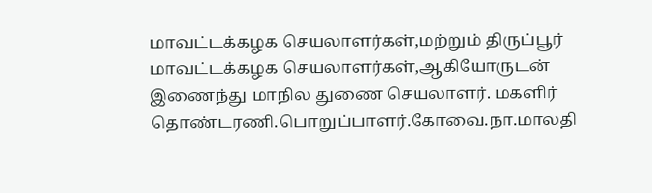மாவட்டக்கழக செயலாளர்கள்,மற்றும் திருப்பூர் மாவட்டக்கழக செயலாளர்கள்,ஆகியோருடன் இணைந்து மாநில துணை செயலாளர். மகளிர் தொண்டரணி.பொறுப்பாளர்.கோவை.நா.மாலதி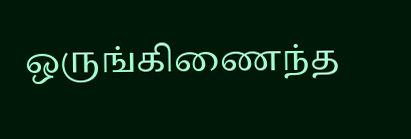ஒருங்கிணைந்த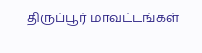திருப்பூர் மாவட்டங்கள்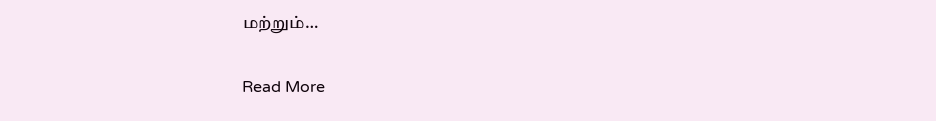மற்றும்…

Read More